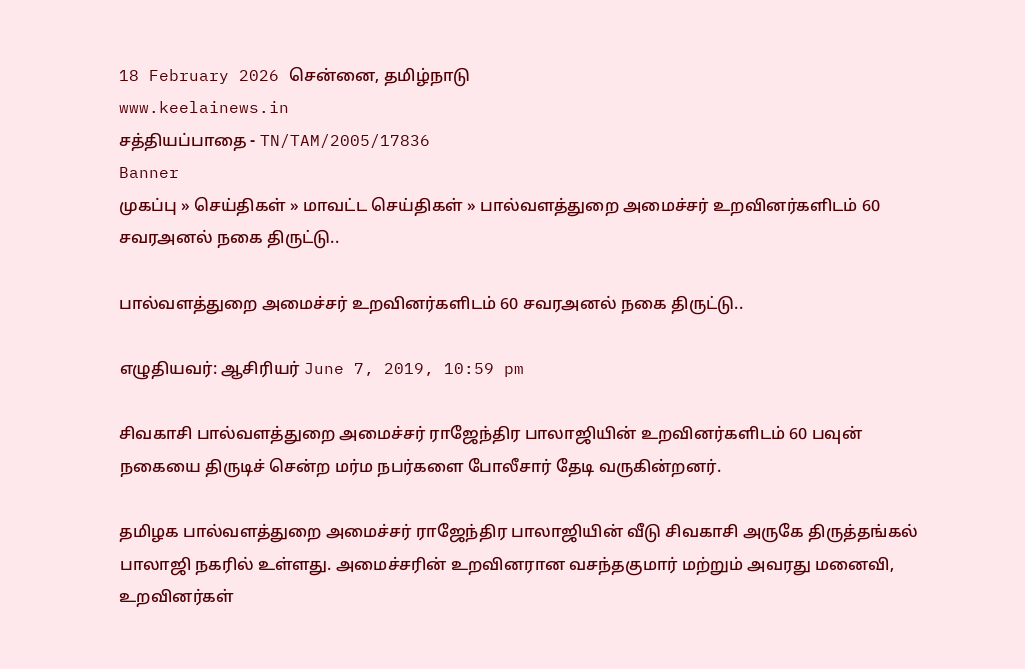18 February 2026 சென்னை, தமிழ்நாடு
www.keelainews.in
சத்தியப்பாதை - TN/TAM/2005/17836
Banner
முகப்பு » செய்திகள் » மாவட்ட செய்திகள் » பால்வளத்துறை அமைச்சர் உறவினர்களிடம் 60 சவரஅனல் நகை திருட்டு..

பால்வளத்துறை அமைச்சர் உறவினர்களிடம் 60 சவரஅனல் நகை திருட்டு..

எழுதியவர்: ஆசிரியர் June 7, 2019, 10:59 pm

சிவகாசி பால்வளத்துறை அமைச்சர் ராஜேந்திர பாலாஜியின் உறவினர்களிடம் 60 பவுன் நகையை திருடிச் சென்ற மர்ம நபர்களை போலீசார் தேடி வருகின்றனர்.

தமிழக பால்வளத்துறை அமைச்சர் ராஜேந்திர பாலாஜியின் வீடு சிவகாசி அருகே திருத்தங்கல் பாலாஜி நகரில் உள்ளது. அமைச்சரின் உறவினரான வசந்தகுமார் மற்றும் அவரது மனைவி, உறவினர்கள்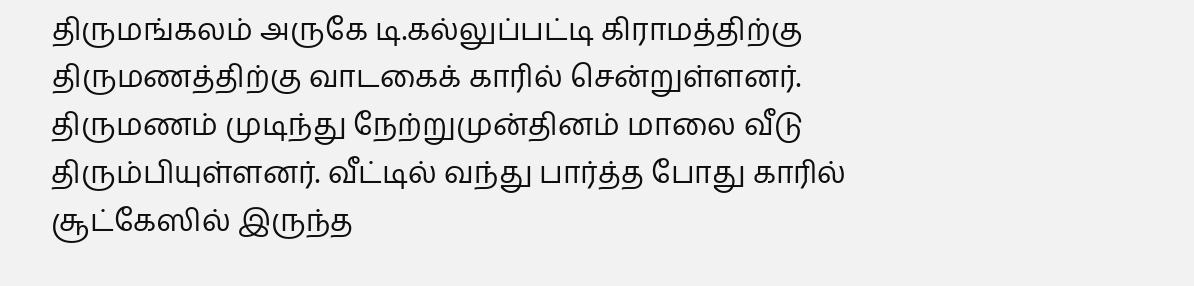திருமங்கலம் அருகே டி.கல்லுப்பட்டி கிராமத்திற்கு திருமணத்திற்கு வாடகைக் காரில் சென்றுள்ளனர். திருமணம் முடிந்து நேற்றுமுன்தினம் மாலை வீடு திரும்பியுள்ளனர். வீட்டில் வந்து பார்த்த போது காரில் சூட்கேஸில் இருந்த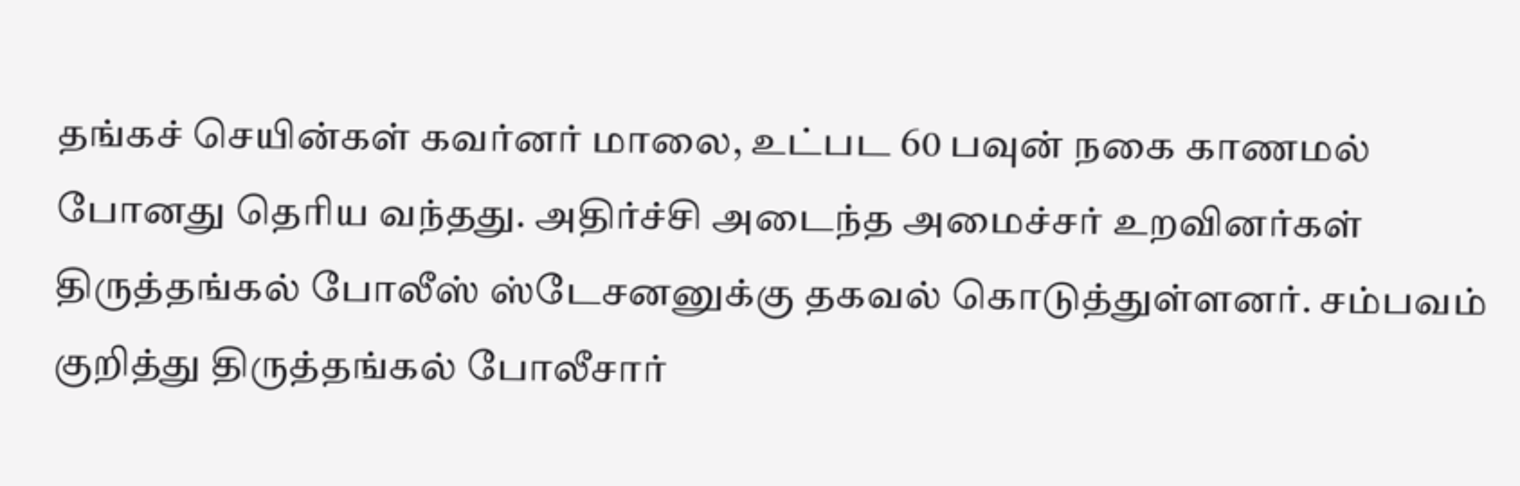தங்கச் செயின்கள் கவர்னர் மாலை, உட்பட 60 பவுன் நகை காணமல் போனது தெரிய வந்தது. அதிர்ச்சி அடைந்த அமைச்சர் உறவினர்கள் திருத்தங்கல் போலீஸ் ஸ்டேசனனுக்கு தகவல் கொடுத்துள்ளனர். சம்பவம் குறித்து திருத்தங்கல் போலீசார்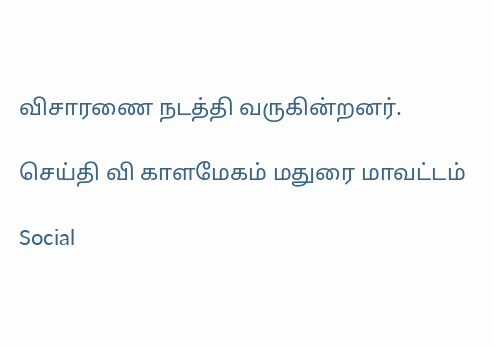விசாரணை நடத்தி வருகின்றனர்.

செய்தி வி காளமேகம் மதுரை மாவட்டம்

Social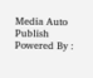Media Auto Publish Powered By :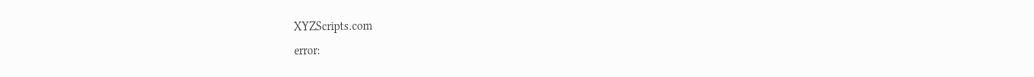XYZScripts.com
error: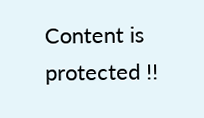Content is protected !!